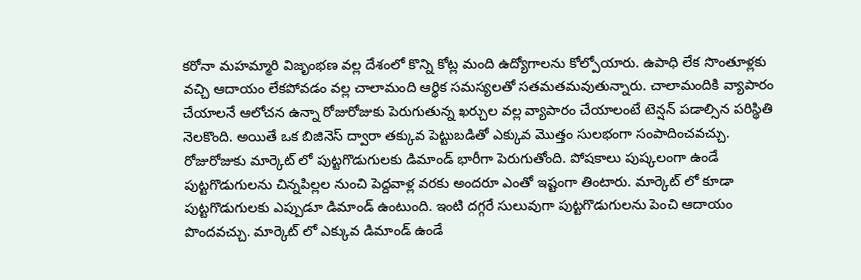కరోనా మహమ్మారి విజృంభణ వల్ల దేశంలో కొన్ని కోట్ల మంది ఉద్యోగాలను కోల్పోయారు. ఉపాధి లేక సొంతూళ్లకు వచ్చి ఆదాయం లేకపోవడం వల్ల చాలామంది ఆర్థిక సమస్యలతో సతమతమవుతున్నారు. చాలామందికి వ్యాపారం చేయాలనే ఆలోచన ఉన్నా రోజురోజుకు పెరుగుతున్న ఖర్చుల వల్ల వ్యాపారం చేయాలంటే టెన్షన్ పడాల్సిన పరిస్థితి నెలకొంది. అయితే ఒక బిజినెస్ ద్వారా తక్కువ పెట్టుబడితో ఎక్కువ మొత్తం సులభంగా సంపాదించవచ్చు.
రోజురోజుకు మార్కెట్ లో పుట్టగొడుగులకు డిమాండ్ భారీగా పెరుగుతోంది. పోషకాలు పుష్కలంగా ఉండే పుట్టగొడుగులను చిన్నపిల్లల నుంచి పెద్దవాళ్ల వరకు అందరూ ఎంతో ఇష్టంగా తింటారు. మార్కెట్ లో కూడా పుట్టగొడుగులకు ఎప్పుడూ డిమాండ్ ఉంటుంది. ఇంటి దగ్గరే సులువుగా పుట్టగొడుగులను పెంచి ఆదాయం పొందవచ్చు. మార్కెట్ లో ఎక్కువ డిమాండ్ ఉండే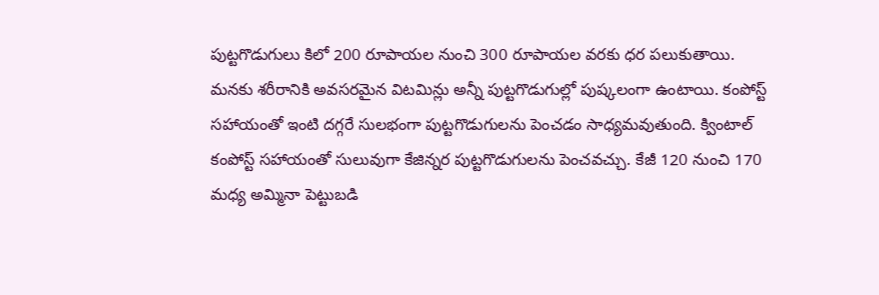పుట్టగొడుగులు కిలో 200 రూపాయల నుంచి 300 రూపాయల వరకు ధర పలుకుతాయి.
మనకు శరీరానికి అవసరమైన విటమిన్లు అన్నీ పుట్టగొడుగుల్లో పుష్కలంగా ఉంటాయి. కంపోస్ట్ సహాయంతో ఇంటి దగ్గరే సులభంగా పుట్టగొడుగులను పెంచడం సాధ్యమవుతుంది. క్వింటాల్ కంపోస్ట్ సహాయంతో సులువుగా కేజిన్నర పుట్టగొడుగులను పెంచవచ్చు. కేజీ 120 నుంచి 170 మధ్య అమ్మినా పెట్టుబడి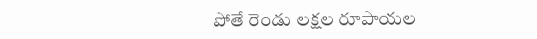పోతే రెండు లక్షల రూపాయల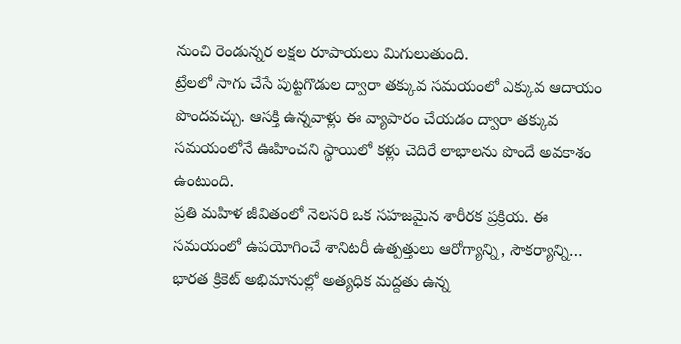నుంచి రెండున్నర లక్షల రూపాయలు మిగులుతుంది.
ట్రేలలో సాగు చేసే పుట్టగొడుల ద్వారా తక్కువ సమయంలో ఎక్కువ ఆదాయం పొందవచ్చు. ఆసక్తి ఉన్నవాళ్లు ఈ వ్యాపారం చేయడం ద్వారా తక్కువ సమయంలోనే ఊహించని స్థాయిలో కళ్లు చెదిరే లాభాలను పొందే అవకాశం ఉంటుంది.
ప్రతి మహిళ జీవితంలో నెలసరి ఒక సహజమైన శారీరక ప్రక్రియ. ఈ సమయంలో ఉపయోగించే శానిటరీ ఉత్పత్తులు ఆరోగ్యాన్ని, సౌకర్యాన్ని…
భారత క్రికెట్ అభిమానుల్లో అత్యధిక మద్దతు ఉన్న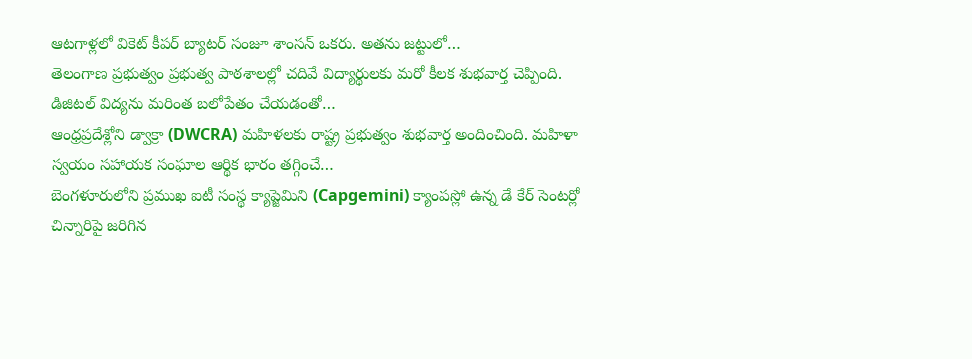ఆటగాళ్లలో వికెట్ కీపర్ బ్యాటర్ సంజూ శాంసన్ ఒకరు. అతను జట్టులో…
తెలంగాణ ప్రభుత్వం ప్రభుత్వ పాఠశాలల్లో చదివే విద్యార్థులకు మరో కీలక శుభవార్త చెప్పింది. డిజిటల్ విద్యను మరింత బలోపేతం చేయడంతో…
ఆంధ్రప్రదేశ్లోని డ్వాక్రా (DWCRA) మహిళలకు రాష్ట్ర ప్రభుత్వం శుభవార్త అందించింది. మహిళా స్వయం సహాయక సంఘాల ఆర్థిక భారం తగ్గించే…
బెంగళూరులోని ప్రముఖ ఐటీ సంస్థ క్యాప్జెమిని (Capgemini) క్యాంపస్లో ఉన్న డే కేర్ సెంటర్లో చిన్నారిపై జరిగిన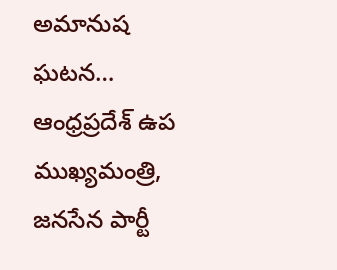అమానుష ఘటన…
ఆంధ్రప్రదేశ్ ఉప ముఖ్యమంత్రి, జనసేన పార్టీ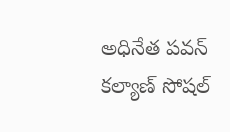అధినేత పవన్ కల్యాణ్ సోషల్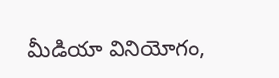మీడియా వినియోగం,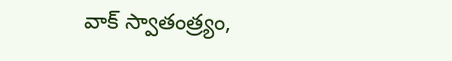వాక్ స్వాతంత్ర్యం,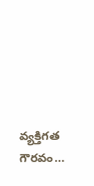వ్యక్తిగత గౌరవం…